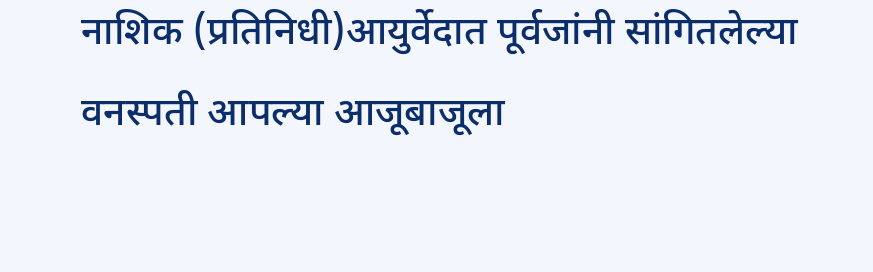नाशिक (प्रतिनिधी)आयुर्वेदात पूर्वजांनी सांगितलेल्या वनस्पती आपल्या आजूबाजूला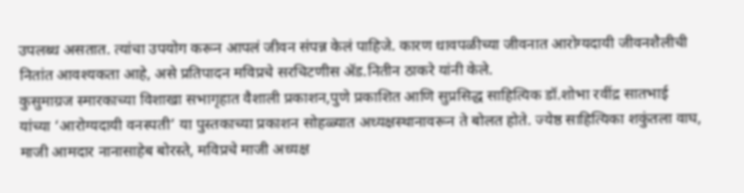उपलब्ध असतात. त्यांचा उपयोग करून आपलं जीवन संपन्न केलं पाहिजे. कारण धावपळीच्या जीवनात आरोग्यदायी जीवनशैलीची नितांत आवश्यकता आहे, असे प्रतिपादन मविप्रचे सरचिटणीस ॲड.नितीन ठाकरे यांनी केले.
कुसुमाग्रज स्मारकाच्या विशाखा सभागृहात वैशाली प्रकाशन,पुणे प्रकाशित आणि सुप्रसिद्ध साहित्यिक डॉ.शोभा रवींद्र सातभाई यांच्या ‘आरोग्यदायी वनस्पती’ या पुस्तकाच्या प्रकाशन सोहळ्यात अध्यक्षस्थानावरून ते बोलत होते. ज्येष्ठ साहित्यिका शकुंतला वाघ, माजी आमदार नानासाहेब बोरस्ते, मविप्रचे माजी अध्यक्ष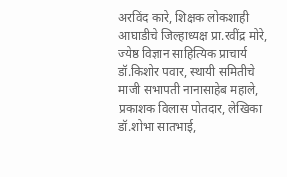अरविंद कारे, शिक्षक लोकशाही आघाडीचे जिल्हाध्यक्ष प्रा.रवींद्र मोरे, ज्येष्ठ विज्ञान साहित्यिक प्राचार्य डॉ.किशोर पवार, स्थायी समितीचे माजी सभापती नानासाहेब महाले, प्रकाशक विलास पोतदार, लेखिका डॉ.शोभा सातभाई,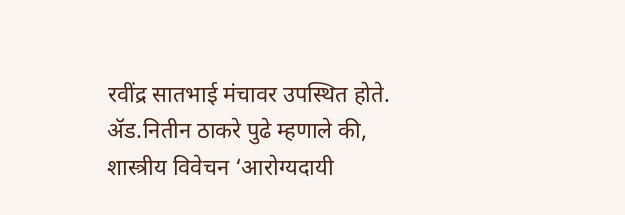रवींद्र सातभाई मंचावर उपस्थित होते.
ॲड.नितीन ठाकरे पुढे म्हणाले की, शास्त्रीय विवेचन ‘आरोग्यदायी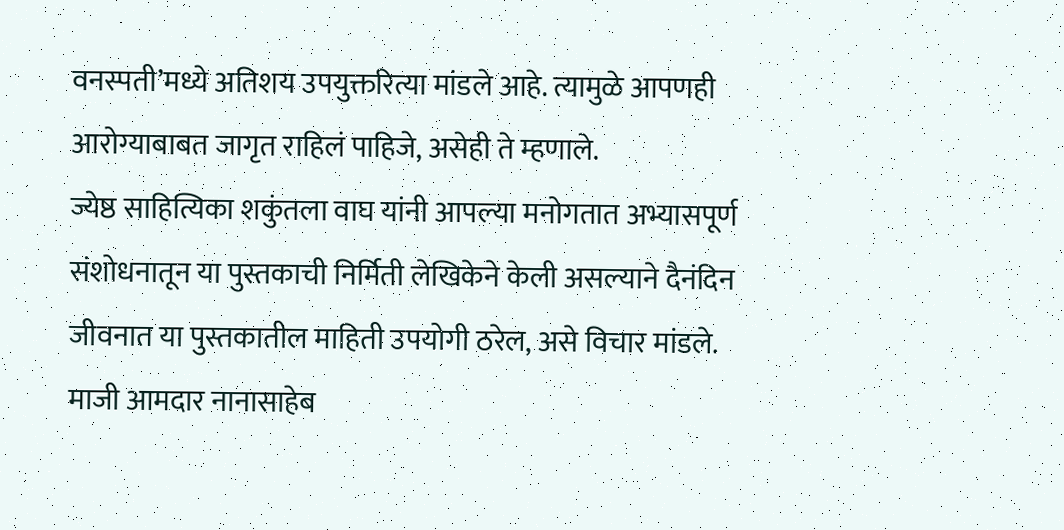वनस्पती’मध्ये अतिशय उपयुक्तरित्या मांडले आहे. त्यामुळे आपणही आरोग्याबाबत जागृत राहिलं पाहिजे, असेही ते म्हणाले.
ज्येष्ठ साहित्यिका शकुंतला वाघ यांनी आपल्या मनोगतात अभ्यासपूर्ण संशोधनातून या पुस्तकाची निर्मिती लेखिकेने केली असल्याने दैनंदिन जीवनात या पुस्तकातील माहिती उपयोगी ठरेल, असे विचार मांडले. माजी आमदार नानासाहेब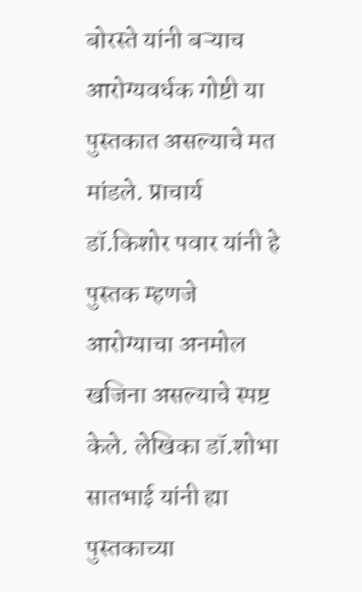बोरस्ते यांनी बऱ्याच आरोग्यवर्धक गोष्टी या पुस्तकात असल्याचे मत मांडले. प्राचार्य डॉ.किशोर पवार यांनी हे पुस्तक म्हणजे आरोग्याचा अनमोल खजिना असल्याचे स्पष्ट केले. लेखिका डॉ.शोभा सातभाई यांनी ह्या पुस्तकाच्या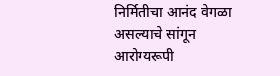निर्मितीचा आनंद वेगळा असल्याचे सांगून आरोग्यरूपी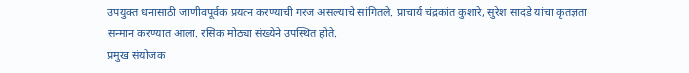उपयुक्त धनासाठी जाणीवपूर्वक प्रयत्न करण्याची गरज असल्याचे सांगितले. प्राचार्य चंद्रकांत कुशारे, सुरेश सादडे यांचा कृतज्ञता सन्मान करण्यात आला. रसिक मोठ्या संख्येने उपस्थित होते.
प्रमुख संयोजक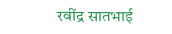रवींद्र सातभाई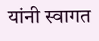यांनी स्वागत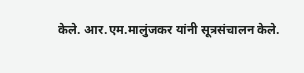केले. आर.एम.मालुंजकर यांनी सूत्रसंचालन केले.